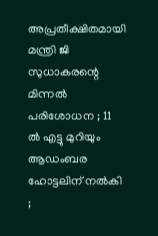അപ്രതീക്ഷിതമായി മന്ത്രി ജി സുധാകരന്റെ മിന്നല്‍ പരിശോധന ; 11 ല്‍ എട്ടു മുറിയും ആഡംബര ഹോട്ടലിന് നല്‍കി ;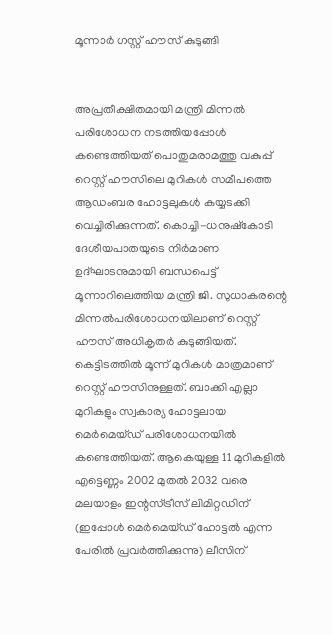മൂന്നാര്‍ ഗസ്റ്റ് ഹൗസ് കുടുങ്ങി


അപ്രതീക്ഷിതമായി മന്ത്രി മിന്നല്‍ പരിശോധന നടത്തിയപ്പോള്‍ കണ്ടെത്തിയത് പൊതുമരാമത്തു വകുപ്പ് റെസ്റ്റ് ഹൗസിലെ മുറികള്‍ സമീപത്തെ ആഡംബര ഹോട്ടലുകള്‍ കയ്യടക്കി വെച്ചിരിക്കുന്നത്. കൊച്ചി-ധനുഷ്കോടി ദേശീയപാതയുടെ നിര്‍മാണ ഉദ്ഘാടനുമായി ബന്ധപെട്ട് മൂന്നാറിലെത്തിയ മന്ത്രി ജി. സുധാകരന്റെ മിന്നല്‍പരിശോധനയിലാണ് റെസ്റ്റ് ഹൗസ് അധികൃതര്‍ കുടുങ്ങിയത്.
കെട്ടിടത്തില്‍ മൂന്ന് മുറികള്‍ മാത്രമാണ് റെസ്റ്റ് ഹൗസിനുള്ളത്. ബാക്കി എല്ലാ മുറികളും സ്വകാര്യ ഹോട്ടലായ മെര്‍മെയ്ഡ് പരിശോധനയില്‍ കണ്ടെത്തിയത്. ആകെയുള്ള 11 മുറികളില്‍ എട്ടെണ്ണം 2002 മുതല്‍ 2032 വരെ മലയാളം ഇന്റസ്ട്രീസ് ലിമിറ്റഡിന് (ഇപ്പോള്‍ മെര്‍മെയ്ഡ് ഹോട്ടല്‍ എന്ന പേരില്‍ പ്രവര്‍ത്തിക്കുന്നു) ലീസിന്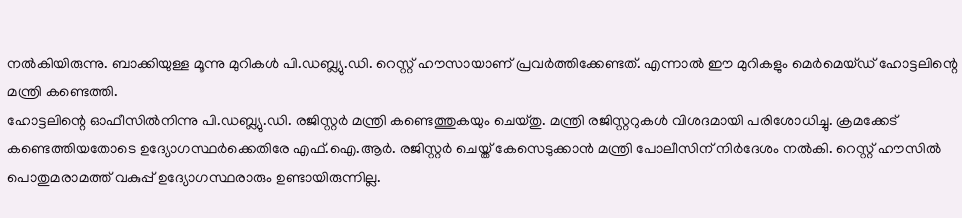നല്‍കിയിരുന്നു. ബാക്കിയുള്ള മൂന്നു മുറികള്‍ പി.ഡബ്ല്യു.ഡി. റെസ്റ്റ് ഹൗസായാണ് പ്രവര്‍ത്തിക്കേണ്ടത്. എന്നാല്‍ ഈ മുറികളും മെര്‍മെയ്ഡ് ഹോട്ടലിന്റെ മന്ത്രി കണ്ടെത്തി.
ഹോട്ടലിന്റെ ഓഫീസില്‍നിന്നു പി.ഡബ്ല്യു.ഡി. രജിസ്റ്റര്‍ മന്ത്രി കണ്ടെത്തുകയും ചെയ്തു. മന്ത്രി രജിസ്റ്ററുകള്‍ വിശദമായി പരിശോധിച്ചു. ക്രമക്കേട് കണ്ടെത്തിയതോടെ ഉദ്യോഗസ്ഥര്‍ക്കെതിരേ എഫ്.ഐ.ആര്‍. രജിസ്റ്റര്‍ ചെയ്ത് കേസെടുക്കാന്‍ മന്ത്രി പോലീസിന് നിര്‍ദേശം നല്‍കി. റെസ്റ്റ് ഹൗസില്‍ പൊതുമരാമത്ത് വകുപ്പ് ഉദ്യോഗസ്ഥരാരും ഉണ്ടായിരുന്നില്ല.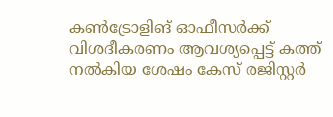കണ്‍ട്രോളിങ് ഓഫീസര്‍ക്ക് വിശദീകരണം ആവശ്യപ്പെട്ട് കത്ത് നല്‍കിയ ശേഷം കേസ് രജിസ്റ്റര്‍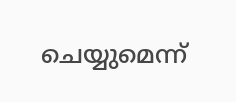ചെയ്യുമെന്ന്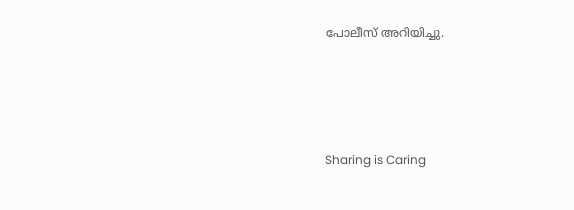പോലീസ് അറിയിച്ചു.




Sharing is Caring